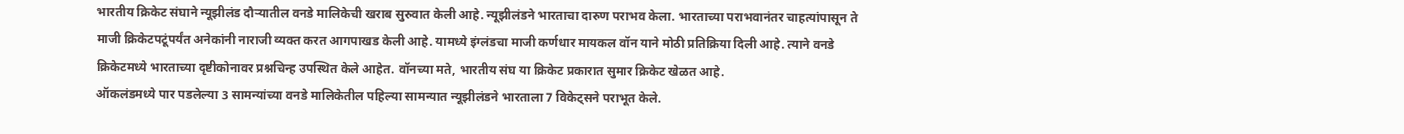भारतीय क्रिकेट संघाने न्यूझीलंड दौऱ्यातील वनडे मालिकेची खराब सुरुवात केली आहे. न्यूझीलंडने भारताचा दारुण पराभव केला. भारताच्या पराभवानंतर चाहत्यांपासून ते माजी क्रिकेटपटूंपर्यंत अनेकांनी नाराजी व्यक्त करत आगपाखड केली आहे. यामध्ये इंग्लंडचा माजी कर्णधार मायकल वॉन याने मोठी प्रतिक्रिया दिली आहे. त्याने वनडे क्रिकेटमध्ये भारताच्या दृष्टीकोनावर प्रश्नचिन्ह उपस्थित केले आहेत. वॉनच्या मते, भारतीय संघ या क्रिकेट प्रकारात सुमार क्रिकेट खेळत आहे.
ऑकलंडमध्ये पार पडलेल्या 3 सामन्यांच्या वनडे मालिकेतील पहिल्या सामन्यात न्यूझीलंडने भारताला 7 विकेट्सने पराभूत केले.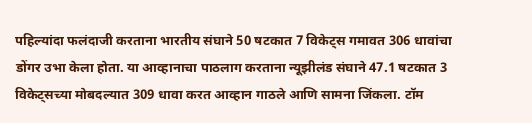पहिल्यांदा फलंदाजी करताना भारतीय संघाने 50 षटकात 7 विकेट्स गमावत 306 धावांचा डोंगर उभा केला होता. या आव्हानाचा पाठलाग करताना न्यूझीलंड संघाने 47.1 षटकात 3 विकेट्सच्या मोबदल्यात 309 धावा करत आव्हान गाठले आणि सामना जिंकला. टॉम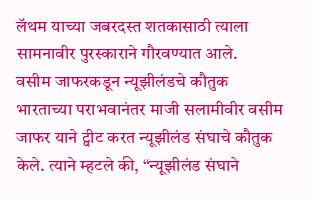लॅथम याच्या जबरदस्त शतकासाठी त्याला सामनावीर पुरस्काराने गौरवण्यात आले.
वसीम जाफरकडून न्यूझीलंडचे कौतुक
भारताच्या पराभवानंतर माजी सलामीवीर वसीम जाफर याने ट्वीट करत न्यूझीलंड संघाचे कौतुक केले. त्याने म्हटले की, “न्यूझीलंड संघाने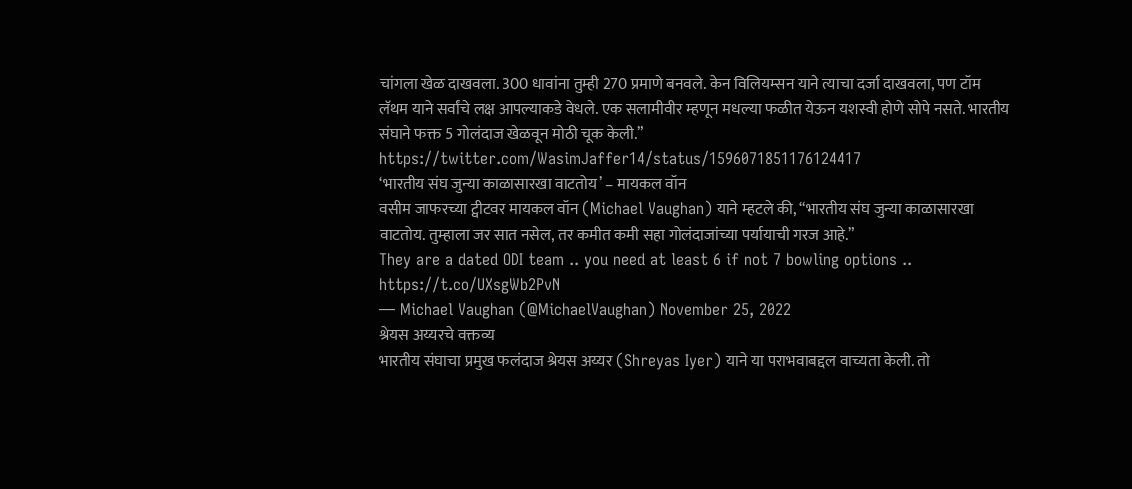चांगला खेळ दाखवला. 300 धावांना तुम्ही 270 प्रमाणे बनवले. केन विलियम्सन याने त्याचा दर्जा दाखवला, पण टॉम लॅथम याने सर्वांचे लक्ष आपल्याकडे वेधले. एक सलामीवीर म्हणून मधल्या फळीत येऊन यशस्वी होणे सोपे नसते. भारतीय संघाने फक्त 5 गोलंदाज खेळवून मोठी चूक केली.”
https://twitter.com/WasimJaffer14/status/1596071851176124417
‘भारतीय संघ जुन्या काळासारखा वाटतोय’ – मायकल वॉन
वसीम जाफरच्या ट्वीटवर मायकल वॉन (Michael Vaughan) याने म्हटले की, “भारतीय संघ जुन्या काळासारखा वाटतोय. तुम्हाला जर सात नसेल, तर कमीत कमी सहा गोलंदाजांच्या पर्यायाची गरज आहे.”
They are a dated ODI team .. you need at least 6 if not 7 bowling options .. https://t.co/UXsgWb2PvN
— Michael Vaughan (@MichaelVaughan) November 25, 2022
श्रेयस अय्यरचे वक्तव्य
भारतीय संघाचा प्रमुख फलंदाज श्रेयस अय्यर (Shreyas Iyer) याने या पराभवाबद्दल वाच्यता केली. तो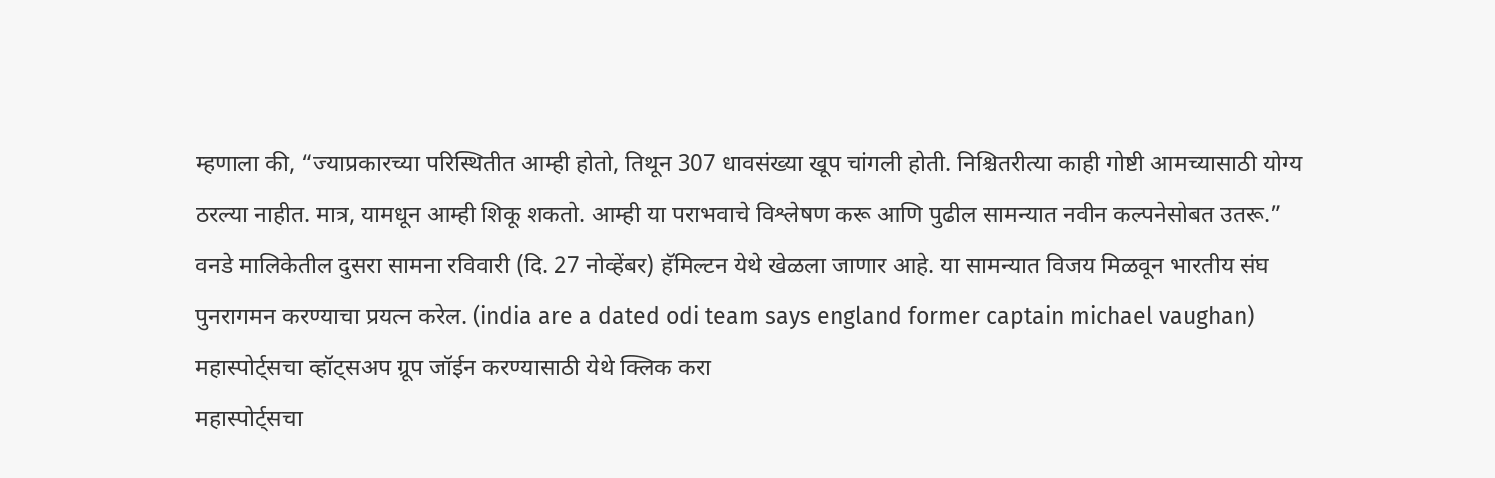म्हणाला की, “ज्याप्रकारच्या परिस्थितीत आम्ही होतो, तिथून 307 धावसंख्या खूप चांगली होती. निश्चितरीत्या काही गोष्टी आमच्यासाठी योग्य ठरल्या नाहीत. मात्र, यामधून आम्ही शिकू शकतो. आम्ही या पराभवाचे विश्लेषण करू आणि पुढील सामन्यात नवीन कल्पनेसोबत उतरू.”
वनडे मालिकेतील दुसरा सामना रविवारी (दि. 27 नोव्हेंबर) हॅमिल्टन येथे खेळला जाणार आहे. या सामन्यात विजय मिळवून भारतीय संघ पुनरागमन करण्याचा प्रयत्न करेल. (india are a dated odi team says england former captain michael vaughan)
महास्पोर्ट्सचा व्हॉट्सअप ग्रूप जॉईन करण्यासाठी येथे क्लिक करा
महास्पोर्ट्सचा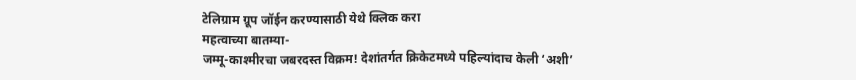टेलिग्राम ग्रूप जॉईन करण्यासाठी येथे क्लिक करा
महत्वाच्या बातम्या-
जम्मू-काश्मीरचा जबरदस्त विक्रम! देशांतर्गत क्रिकेटमध्ये पहिल्यांदाच केली ‘अशी’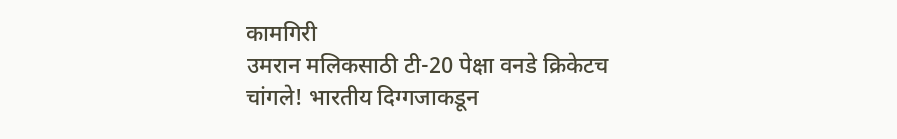कामगिरी
उमरान मलिकसाठी टी-20 पेक्षा वनडे क्रिकेटच चांगले! भारतीय दिग्गजाकडून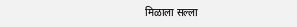मिळाला सल्ला